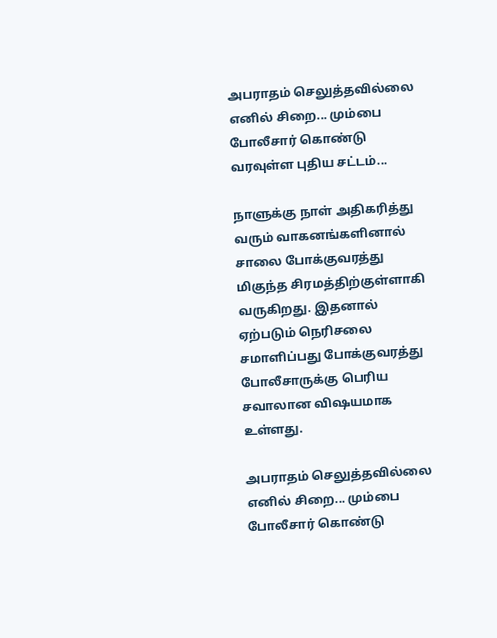அபராதம் செலுத்தவில்லை எனில் சிறை... மும்பை போலீசார் கொண்டு வரவுள்ள புதிய சட்டம்...

நாளுக்கு நாள் அதிகரித்து வரும் வாகனங்களினால் சாலை போக்குவரத்து மிகுந்த சிரமத்திற்குள்ளாகி வருகிறது. இதனால் ஏற்படும் நெரிசலை சமாளிப்பது போக்குவரத்து போலீசாருக்கு பெரிய சவாலான விஷயமாக உள்ளது.

அபராதம் செலுத்தவில்லை எனில் சிறை... மும்பை போலீசார் கொண்டு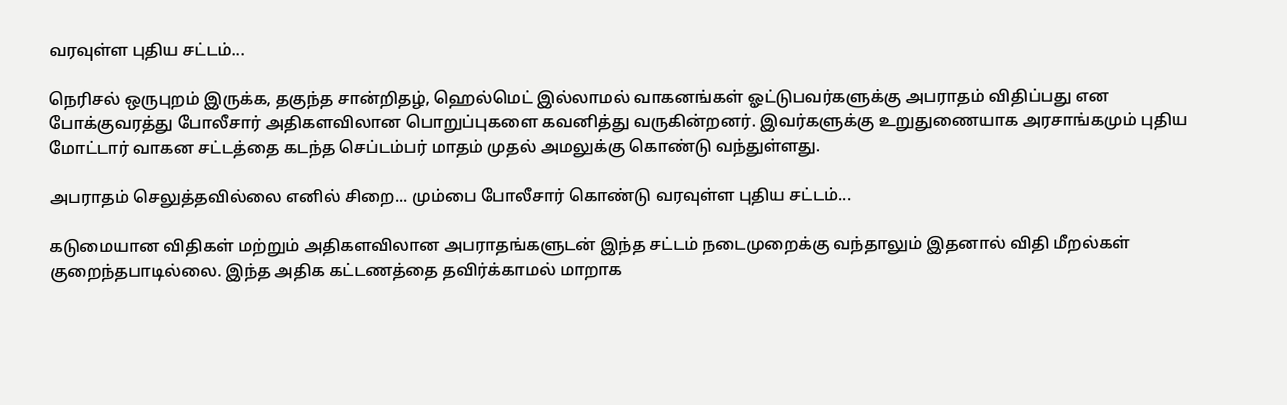வரவுள்ள புதிய சட்டம்...

நெரிசல் ஒருபுறம் இருக்க, தகுந்த சான்றிதழ், ஹெல்மெட் இல்லாமல் வாகனங்கள் ஓட்டுபவர்களுக்கு அபராதம் விதிப்பது என போக்குவரத்து போலீசார் அதிகளவிலான பொறுப்புகளை கவனித்து வருகின்றனர். இவர்களுக்கு உறுதுணையாக அரசாங்கமும் புதிய மோட்டார் வாகன சட்டத்தை கடந்த செப்டம்பர் மாதம் முதல் அமலுக்கு கொண்டு வந்துள்ளது.

அபராதம் செலுத்தவில்லை எனில் சிறை... மும்பை போலீசார் கொண்டு வரவுள்ள புதிய சட்டம்...

கடுமையான விதிகள் மற்றும் அதிகளவிலான அபராதங்களுடன் இந்த சட்டம் நடைமுறைக்கு வந்தாலும் இதனால் விதி மீறல்கள் குறைந்தபாடில்லை. இந்த அதிக கட்டணத்தை தவிர்க்காமல் மாறாக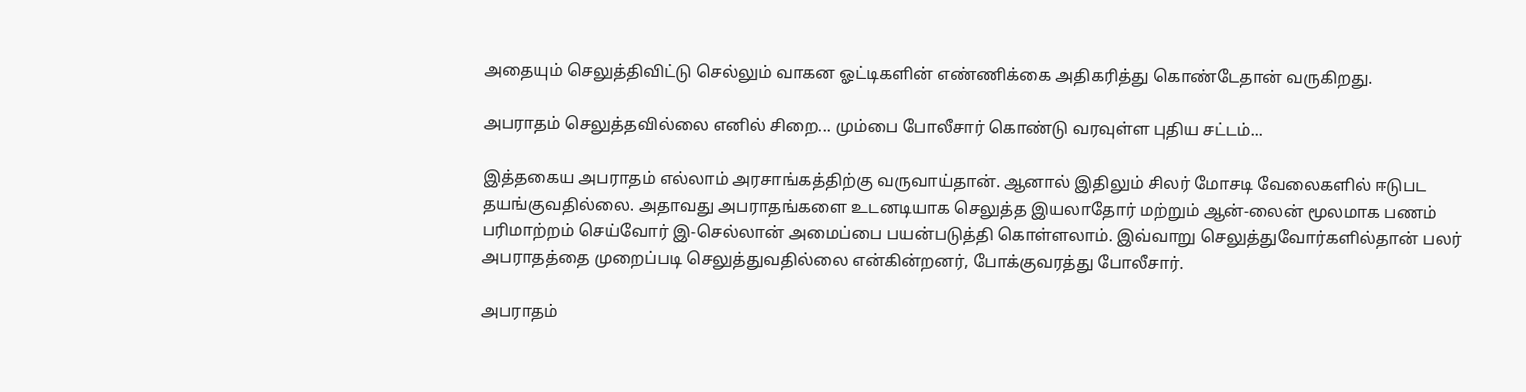அதையும் செலுத்திவிட்டு செல்லும் வாகன ஓட்டிகளின் எண்ணிக்கை அதிகரித்து கொண்டேதான் வருகிறது.

அபராதம் செலுத்தவில்லை எனில் சிறை... மும்பை போலீசார் கொண்டு வரவுள்ள புதிய சட்டம்...

இத்தகைய அபராதம் எல்லாம் அரசாங்கத்திற்கு வருவாய்தான். ஆனால் இதிலும் சிலர் மோசடி வேலைகளில் ஈடுபட தயங்குவதில்லை. அதாவது அபராதங்களை உடனடியாக செலுத்த இயலாதோர் மற்றும் ஆன்-லைன் மூலமாக பணம் பரிமாற்றம் செய்வோர் இ-செல்லான் அமைப்பை பயன்படுத்தி கொள்ளலாம். இவ்வாறு செலுத்துவோர்களில்தான் பலர் அபராதத்தை முறைப்படி செலுத்துவதில்லை என்கின்றனர், போக்குவரத்து போலீசார்.

அபராதம்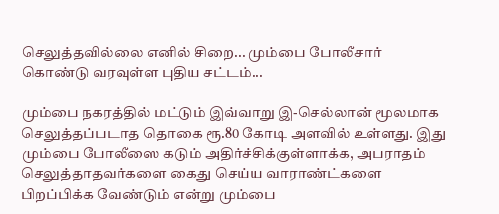செலுத்தவில்லை எனில் சிறை... மும்பை போலீசார் கொண்டு வரவுள்ள புதிய சட்டம்...

மும்பை நகரத்தில் மட்டும் இவ்வாறு இ-செல்லான் மூலமாக செலுத்தப்படாத தொகை ரூ.80 கோடி அளவில் உள்ளது. இது மும்பை போலீஸை கடும் அதிர்ச்சிக்குள்ளாக்க, அபராதம் செலுத்தாதவர்களை கைது செய்ய வாராண்ட்களை பிறப்பிக்க வேண்டும் என்று மும்பை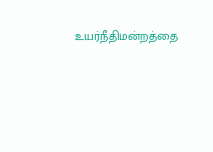உயர்நீதிமன்றத்தை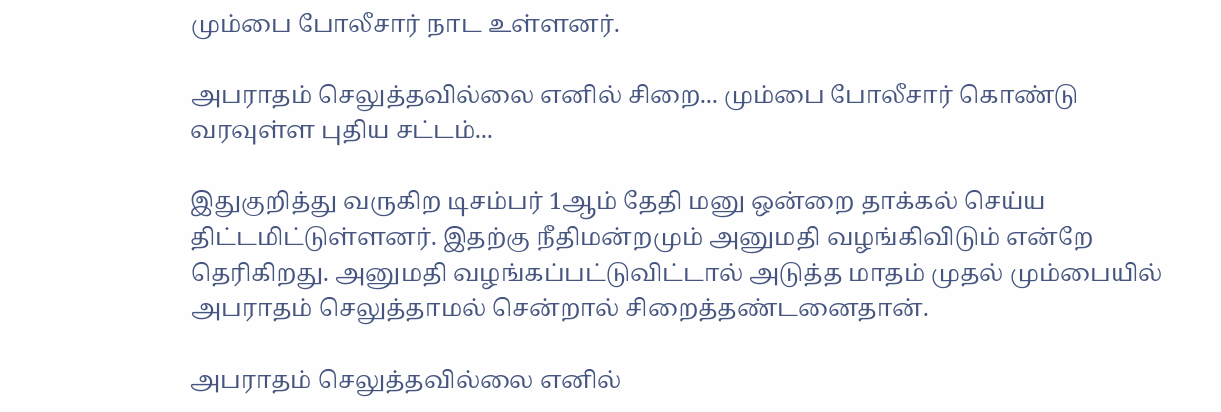மும்பை போலீசார் நாட உள்ளனர்.

அபராதம் செலுத்தவில்லை எனில் சிறை... மும்பை போலீசார் கொண்டு வரவுள்ள புதிய சட்டம்...

இதுகுறித்து வருகிற டிசம்பர் 1ஆம் தேதி மனு ஒன்றை தாக்கல் செய்ய திட்டமிட்டுள்ளனர். இதற்கு நீதிமன்றமும் அனுமதி வழங்கிவிடும் என்றே தெரிகிறது. அனுமதி வழங்கப்பட்டுவிட்டால் அடுத்த மாதம் முதல் மும்பையில் அபராதம் செலுத்தாமல் சென்றால் சிறைத்தண்டனைதான்.

அபராதம் செலுத்தவில்லை எனில்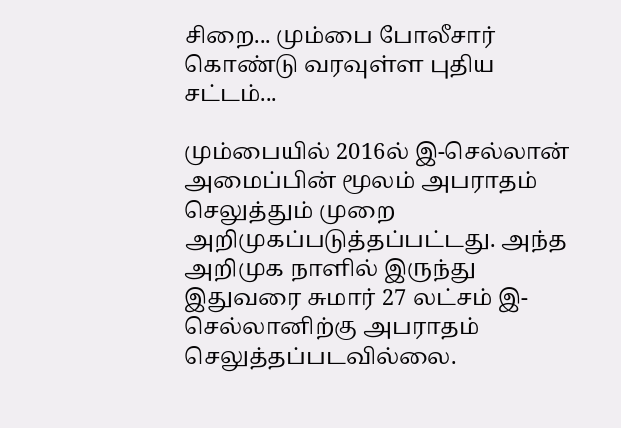சிறை... மும்பை போலீசார் கொண்டு வரவுள்ள புதிய சட்டம்...

மும்பையில் 2016ல் இ-செல்லான் அமைப்பின் மூலம் அபராதம் செலுத்தும் முறை அறிமுகப்படுத்தப்பட்டது. அந்த அறிமுக நாளில் இருந்து இதுவரை சுமார் 27 லட்சம் இ-செல்லானிற்கு அபராதம் செலுத்தப்படவில்லை.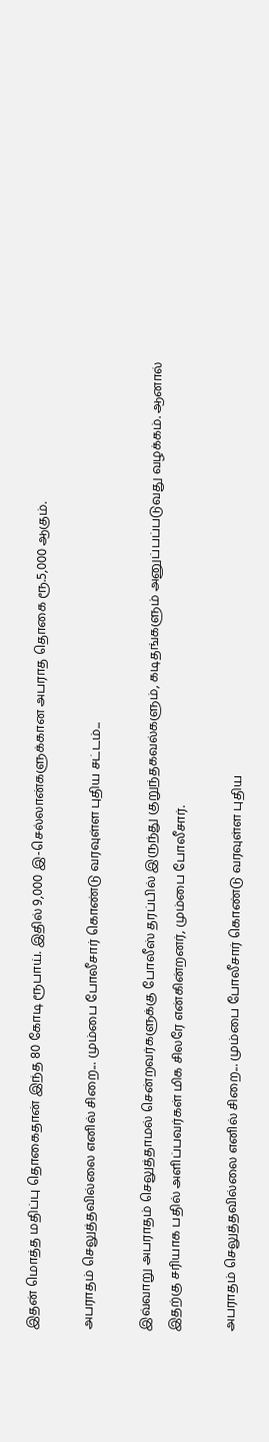இதன் மொத்த மதிப்பு தொகைதான் இந்த 80 கோடி ரூபாய். இதில் 9,000 இ-செல்லான்களுக்கான அபராத தொகை ரூ.5,000 ஆகும்.

அபராதம் செலுத்தவில்லை எனில் சிறை... மும்பை போலீசார் கொண்டு வரவுள்ள புதிய சட்டம்...

இவ்வாறு அபராதம் செலுத்தாமல் சென்றவர்களுக்கு போலீஸ் தரப்பில் இருந்து குறுந்தகவல்களும், கடிதங்களும் அனுப்பப்படுவது வழக்கம். ஆனால் இதற்கு சரியாக பதில் அளிப்பவர்கள் மிக சிலரே என்கின்றனர், மும்பை போலீசார்.

அபராதம் செலுத்தவில்லை எனில் சிறை... மும்பை போலீசார் கொண்டு வரவுள்ள புதிய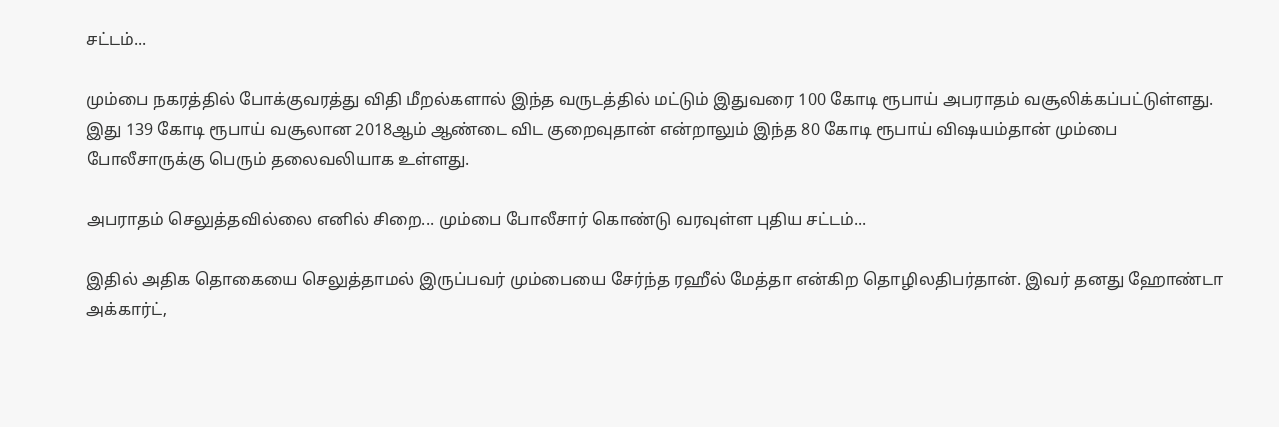சட்டம்...

மும்பை நகரத்தில் போக்குவரத்து விதி மீறல்களால் இந்த வருடத்தில் மட்டும் இதுவரை 100 கோடி ரூபாய் அபராதம் வசூலிக்கப்பட்டுள்ளது. இது 139 கோடி ரூபாய் வசூலான 2018ஆம் ஆண்டை விட குறைவுதான் என்றாலும் இந்த 80 கோடி ரூபாய் விஷயம்தான் மும்பை போலீசாருக்கு பெரும் தலைவலியாக உள்ளது.

அபராதம் செலுத்தவில்லை எனில் சிறை... மும்பை போலீசார் கொண்டு வரவுள்ள புதிய சட்டம்...

இதில் அதிக தொகையை செலுத்தாமல் இருப்பவர் மும்பையை சேர்ந்த ரஹீல் மேத்தா என்கிற தொழிலதிபர்தான். இவர் தனது ஹோண்டா அக்கார்ட்,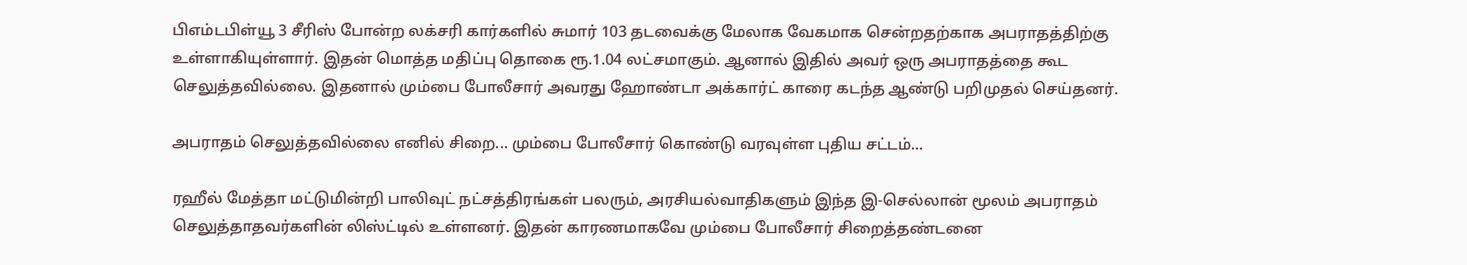பிஎம்டபிள்யூ 3 சீரிஸ் போன்ற லக்சரி கார்களில் சுமார் 103 தடவைக்கு மேலாக வேகமாக சென்றதற்காக அபராதத்திற்கு உள்ளாகியுள்ளார். இதன் மொத்த மதிப்பு தொகை ரூ.1.04 லட்சமாகும். ஆனால் இதில் அவர் ஒரு அபராதத்தை கூட செலுத்தவில்லை. இதனால் மும்பை போலீசார் அவரது ஹோண்டா அக்கார்ட் காரை கடந்த ஆண்டு பறிமுதல் செய்தனர்.

அபராதம் செலுத்தவில்லை எனில் சிறை... மும்பை போலீசார் கொண்டு வரவுள்ள புதிய சட்டம்...

ரஹீல் மேத்தா மட்டுமின்றி பாலிவுட் நட்சத்திரங்கள் பலரும், அரசியல்வாதிகளும் இந்த இ-செல்லான் மூலம் அபராதம் செலுத்தாதவர்களின் லிஸ்ட்டில் உள்ளனர். இதன் காரணமாகவே மும்பை போலீசார் சிறைத்தண்டனை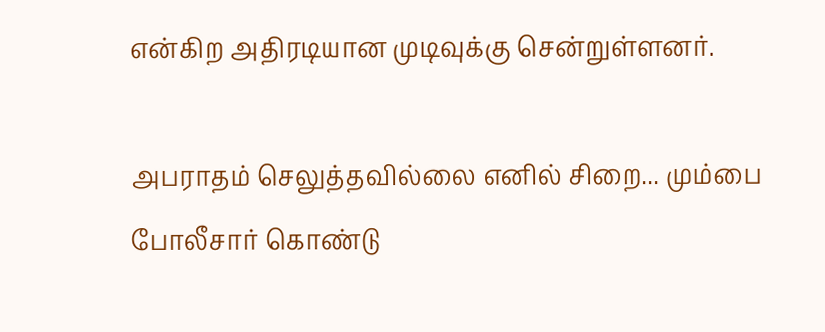என்கிற அதிரடியான முடிவுக்கு சென்றுள்ளனர்.

அபராதம் செலுத்தவில்லை எனில் சிறை... மும்பை போலீசார் கொண்டு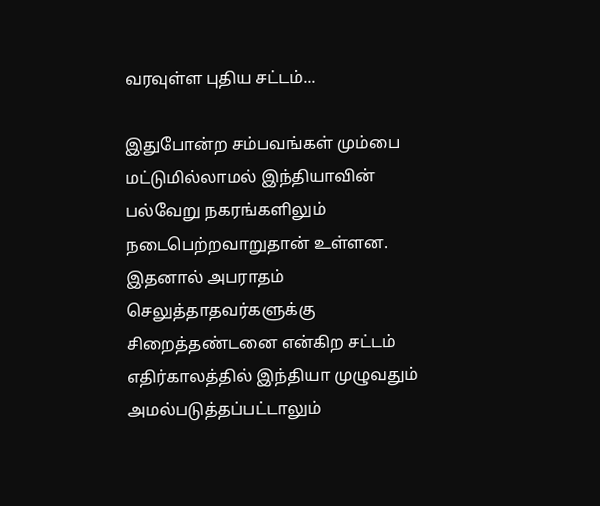வரவுள்ள புதிய சட்டம்...

இதுபோன்ற சம்பவங்கள் மும்பை மட்டுமில்லாமல் இந்தியாவின் பல்வேறு நகரங்களிலும் நடைபெற்றவாறுதான் உள்ளன. இதனால் அபராதம் செலுத்தாதவர்களுக்கு சிறைத்தண்டனை என்கிற சட்டம் எதிர்காலத்தில் இந்தியா முழுவதும் அமல்படுத்தப்பட்டாலும்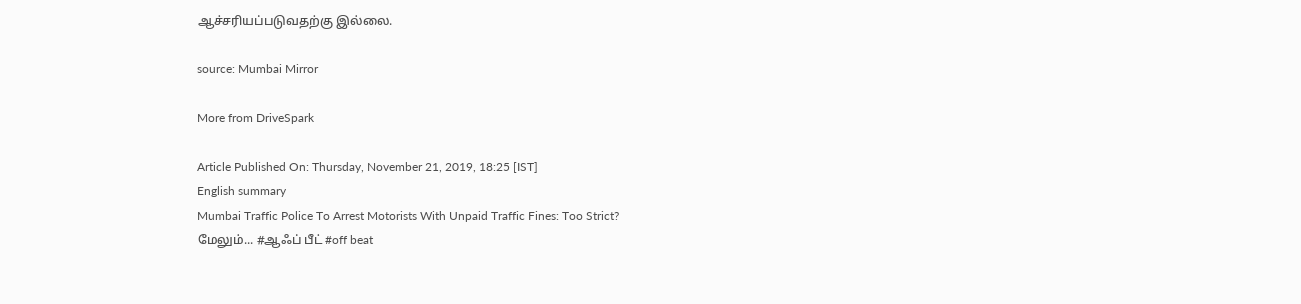ஆச்சரியப்படுவதற்கு இல்லை.

source: Mumbai Mirror

More from DriveSpark

Article Published On: Thursday, November 21, 2019, 18:25 [IST]
English summary
Mumbai Traffic Police To Arrest Motorists With Unpaid Traffic Fines: Too Strict?
மேலும்... #ஆஃப் பீட் #off beat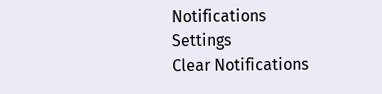Notifications
Settings
Clear Notifications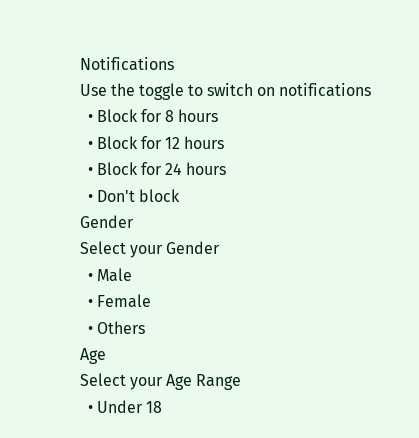Notifications
Use the toggle to switch on notifications
  • Block for 8 hours
  • Block for 12 hours
  • Block for 24 hours
  • Don't block
Gender
Select your Gender
  • Male
  • Female
  • Others
Age
Select your Age Range
  • Under 18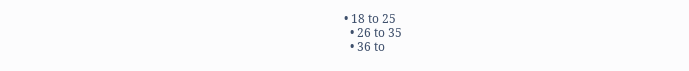• 18 to 25
  • 26 to 35
  • 36 to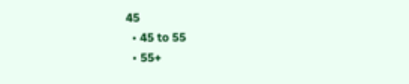45
  • 45 to 55
  • 55+